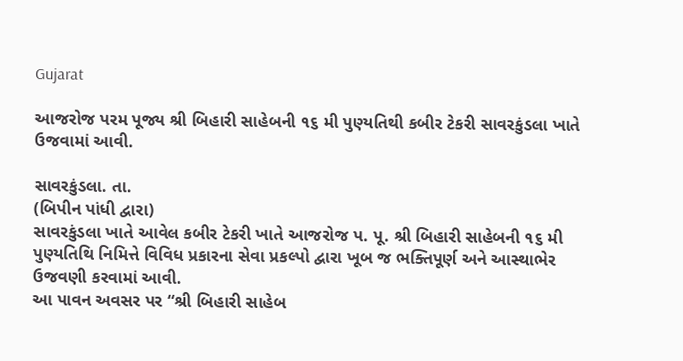Gujarat

આજરોજ પરમ પૂજ્ય શ્રી બિહારી સાહેબની ૧૬ મી પુણ્યતિથી કબીર ટેકરી સાવરકુંડલા ખાતે ઉજવામાં આવી.

સાવરકુંડલા. તા.
(બિપીન પાંધી દ્વારા)
સાવરકુંડલા ખાતે આવેલ કબીર ટેકરી ખાતે આજરોજ પ. પૂ. શ્રી બિહારી સાહેબની ૧૬ મી પુણ્યતિથિ નિમિત્તે વિવિધ પ્રકારના સેવા પ્રકલ્પો દ્વારા ખૂબ જ ભક્તિપૂર્ણ અને આસ્થાભેર ઉજવણી કરવામાં આવી.
આ પાવન અવસર પર “શ્રી બિહારી સાહેબ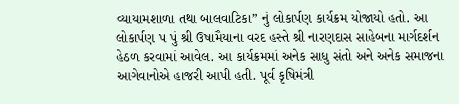વ્યાયામશાળા તથા બાલવાટિકા” નું લોકાર્પણ કાર્યક્રમ યોજાયો હતો. આ લોકાર્પણ પ પું શ્રી ઉષામૈયાના વરદ હસ્તે શ્રી નારણદાસ સાહેબના માર્ગદર્શન હેઠળ કરવામાં આવેલ. આ કાર્યક્રમમાં અનેક સાધુ સંતો અને અનેક સમાજના આગેવાનોએ હાજરી આપી હતી. પૂર્વ કૃષિમંત્રી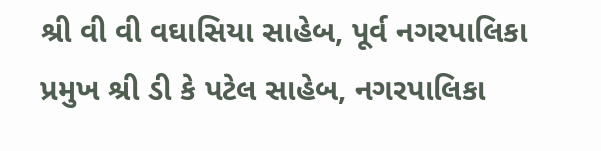શ્રી વી વી વઘાસિયા સાહેબ, પૂર્વ નગરપાલિકા પ્રમુખ શ્રી ડી કે પટેલ સાહેબ, નગરપાલિકા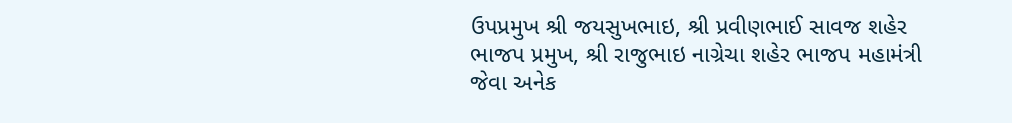ઉપપ્રમુખ શ્રી જયસુખભાઇ, શ્રી પ્રવીણભાઈ સાવજ શહેર ભાજપ પ્રમુખ, શ્રી રાજુભાઇ નાગ્રેચા શહેર ભાજપ મહામંત્રી જેવા અનેક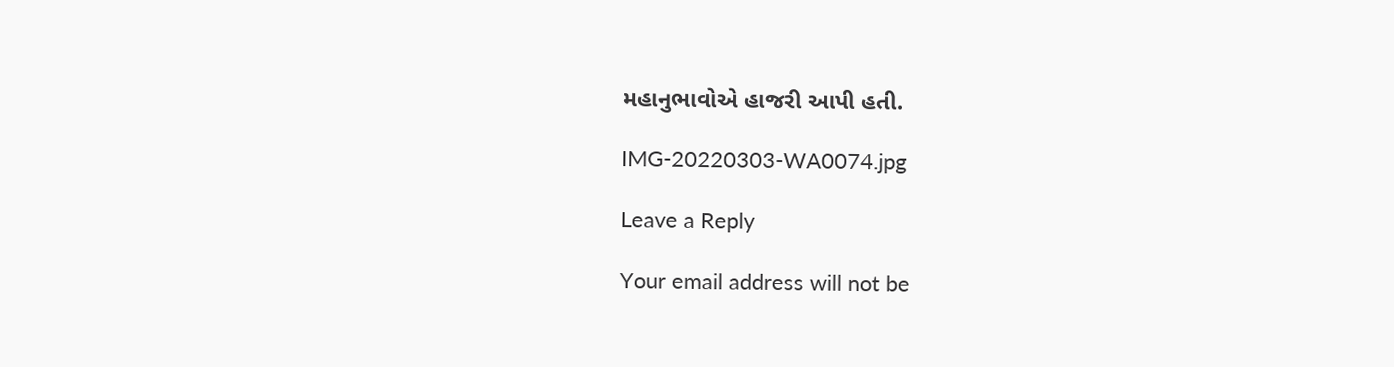મહાનુભાવોએ હાજરી આપી હતી.

IMG-20220303-WA0074.jpg

Leave a Reply

Your email address will not be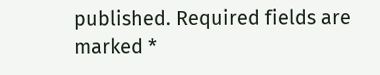published. Required fields are marked *